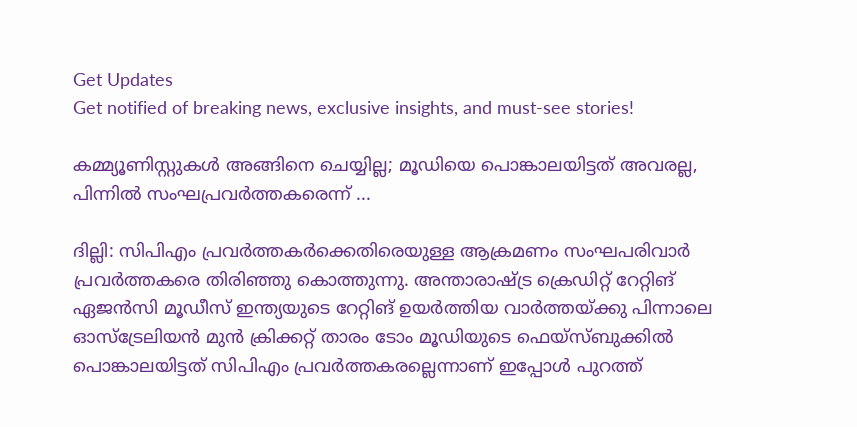Get Updates
Get notified of breaking news, exclusive insights, and must-see stories!

കമ്മ്യൂണിസ്റ്റുകൾ അങ്ങിനെ ചെയ്യില്ല; മൂഡിയെ പൊങ്കാലയിട്ടത് അവരല്ല, പിന്നിൽ സംഘപ്രവർത്തകരെന്ന് ...

ദില്ലി: സിപിഎം പ്രവർത്തകർക്കെതിരെയുള്ള ആക്രമണം സംഘപരിവാർ പ്രവർത്തകരെ തിരിഞ്ഞു കൊത്തുന്നു. അന്താരാഷ്ട്ര ക്രെഡിറ്റ് റേറ്റിങ് ഏജന്‍സി മൂഡീസ് ഇന്ത്യയുടെ റേറ്റിങ് ഉയര്‍ത്തിയ വാര്‍ത്തയ്ക്കു പിന്നാലെ ഓസ്‌ട്രേലിയന്‍ മുന്‍ ക്രിക്കറ്റ് താരം ടോം മൂഡിയുടെ ഫെയ്‌സ്ബുക്കില്‍ പൊങ്കാലയിട്ടത് സിപിഎം പ്രവർത്തകരല്ലെന്നാണ് ഇപ്പോൾ പുറത്ത്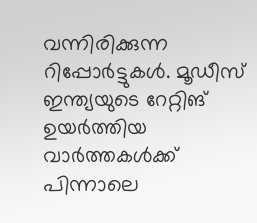വന്നിരിക്കുന്ന റിപ്പോർട്ടുകൾ. മൂഡീസ് ഇന്ത്യയുടെ റേറ്റിങ് ഉയർത്തിയ വാർത്തകൾക്ക് പിന്നാലെ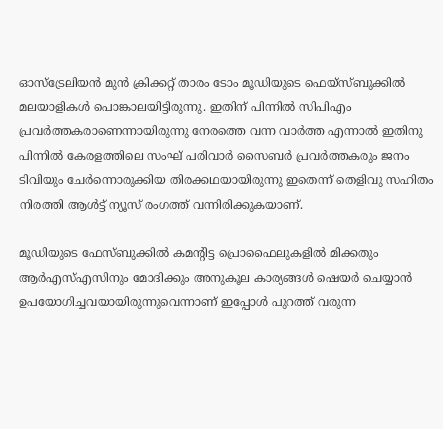ഓസ്‌ട്രേലിയന്‍ മുന്‍ ക്രിക്കറ്റ് താരം ടോം മൂഡിയുടെ ഫെയ്‌സ്ബുക്കില്‍ മലയാളികൾ പൊങ്കാലയിട്ടിരുന്നു. ഇതിന് പിന്നിൽ സിപിഎം പ്രവർത്തകരാണെന്നായിരുന്നു നേരത്തെ വന്ന വാർത്ത എന്നാൽ ഇതിനു പിന്നിൽ കേരളത്തിലെ സംഘ് പരിവാര്‍ സൈബര്‍ പ്രവര്‍ത്തകരും ജനം ടിവിയും ചേര്‍ന്നൊരുക്കിയ തിരക്കഥയായിരുന്നു ഇതെന്ന് തെളിവു സഹിതം നിരത്തി ആള്‍ട്ട് ന്യൂസ് രംഗത്ത് വന്നിരിക്കുകയാണ്.

മൂഡിയുടെ ഫേസ്ബുക്കിൽ കമന്റിട്ട പ്രൊഫൈലുകളിൽ മിക്കതും ആർഎസ്എസിനും മോദിക്കും അനുകൂല കാര്യങ്ങൾ ഷെയർ ചെയ്യാൻ ഉപയോഗിച്ചവയായിരുന്നുവെന്നാണ് ഇപ്പോൾ പുറത്ത് വരുന്ന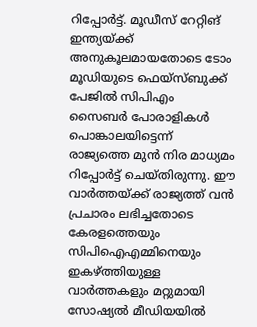റിപ്പോർട്ട്. മൂഡീസ് റേറ്റിങ് ഇന്ത്യയ്ക്ക് അനുകൂലമായതോടെ ടോം മൂഡിയുടെ ഫെയ്‌സ്ബുക്ക് പേജില്‍ സിപിഎം സൈബര്‍ പോരാളികള്‍ പൊങ്കാലയിട്ടെന്ന് രാജ്യത്തെ മുന്‍ നിര മാധ്യമം റിപ്പോര്‍ട്ട് ചെയ്തിരുന്നു. ഈ വാര്‍ത്തയ്ക്ക് രാജ്യത്ത് വന്‍ പ്രചാരം ലഭിച്ചതോടെ കേരളത്തെയും സിപിഐഎമ്മിനെയും ഇകഴ്ത്തിയുള്ള വാര്‍ത്തകളും മറ്റുമായി സോഷ്യല്‍ മീഡിയയില്‍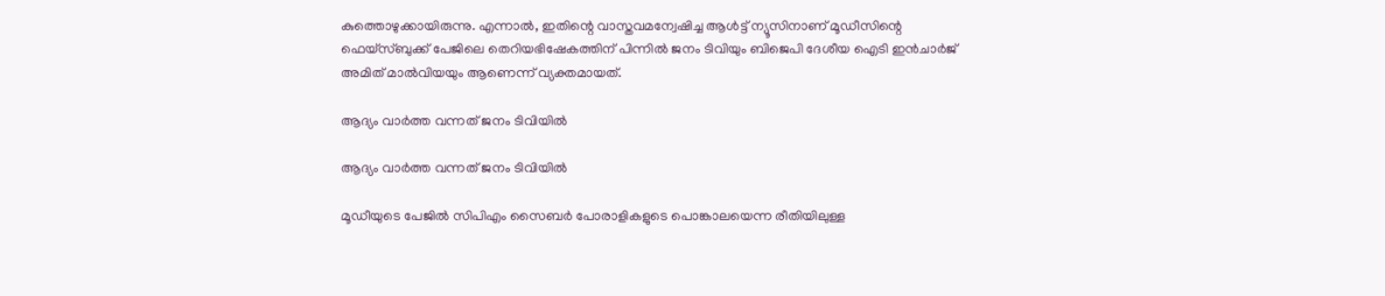കുത്തൊഴുക്കായിരുന്നു. എന്നാല്‍, ഇതിന്റെ വാസ്തവമന്വേഷിച്ച ആള്‍ട്ട് ന്യൂസിനാണ് മൂഡീസിന്റെ ഫെയ്‌സ്ബുക്ക് പേജിലെ തെറിയഭിഷേകത്തിന് പിന്നില്‍ ജനം ടിവിയും ബിജെപി ദേശീയ ഐടി ഇന്‍ചാര്‍ജ് അമിത് മാല്‍വിയയും ആണെന്ന് വ്യക്തമായത്.

ആദ്യം വാർത്ത വന്നത് ജനം ടിവിയിൽ

ആദ്യം വാർത്ത വന്നത് ജനം ടിവിയിൽ

മൂഡീയുടെ പേജില്‍ സിപിഎം സൈബര്‍ പോരാളികളുടെ പൊങ്കാലയെന്ന രീതിയിലുള്ള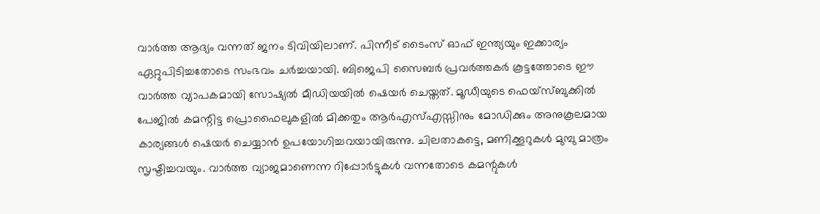വാര്‍ത്ത ആദ്യം വന്നത് ജനം ടിവിയിലാണ്. പിന്നീട് ടൈംസ് ഓഫ് ഇന്ത്യയും ഇക്കാര്യം ഏറ്റുപിടിച്ചതോടെ സംഭവം ചര്‍ച്ചയായി. ബിജെപി സൈബര്‍ പ്രവര്‍ത്തകര്‍ കൂട്ടത്തോടെ ഈ വാര്‍ത്ത വ്യാപകമായി സോഷ്യല്‍ മീഡിയയില്‍ ഷെയര്‍ ചെയ്തത്. മൂഡീയുടെ ഫെയ്‌സ്ബുക്കില്‍ പേജില്‍ കമന്റിട്ട പ്രൊഫൈലുകളില്‍ മിക്കതും ആര്‍എസ്എസ്സിനും മോഡിക്കും അനുകൂലമായ കാര്യങ്ങള്‍ ഷെയര്‍ ചെയ്യാന്‍ ഉപയോഗിച്ചവയായിരുന്നു. ചിലതാകട്ടെ, മണിക്കൂറുകള്‍ മുമ്പു മാത്രം സൃഷ്ടിച്ചവയും. വാര്‍ത്ത വ്യാജമാണെന്ന റിപ്പോര്‍ട്ടുകള്‍ വന്നതോടെ കമന്റുകള്‍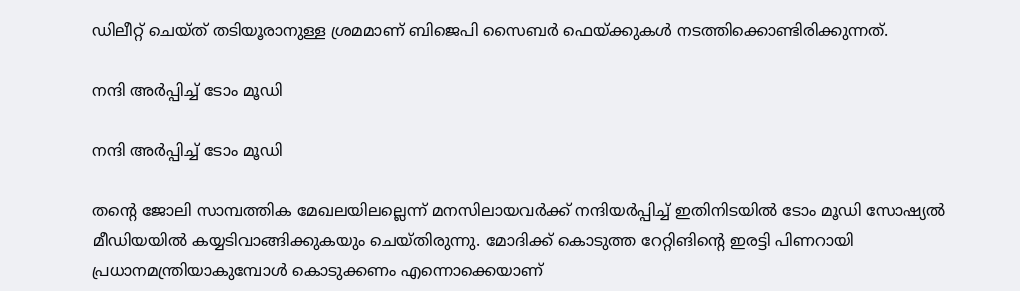ഡിലീറ്റ് ചെയ്ത് തടിയൂരാനുള്ള ശ്രമമാണ് ബിജെപി സൈബര്‍ ഫെയ്ക്കുകള്‍ നടത്തിക്കൊണ്ടിരിക്കുന്നത്.

നന്ദി അർപ്പിച്ച് ടോം മൂഡി

നന്ദി അർപ്പിച്ച് ടോം മൂഡി

തന്റെ ജോലി സാമ്പത്തിക മേഖലയിലല്ലെന്ന് മനസിലായവര്‍ക്ക് നന്ദിയര്‍പ്പിച്ച് ഇതിനിടയില്‍ ടോം മൂഡി സോഷ്യല്‍ മീഡിയയില്‍ കയ്യടിവാങ്ങിക്കുകയും ചെയ്തിരുന്നു. മോദിക്ക് കൊടുത്ത റേറ്റിങിന്റെ ഇരട്ടി പിണറായി പ്രധാനമന്ത്രിയാകുമ്പോൾ കൊടുക്കണം എന്നൊക്കെയാണ്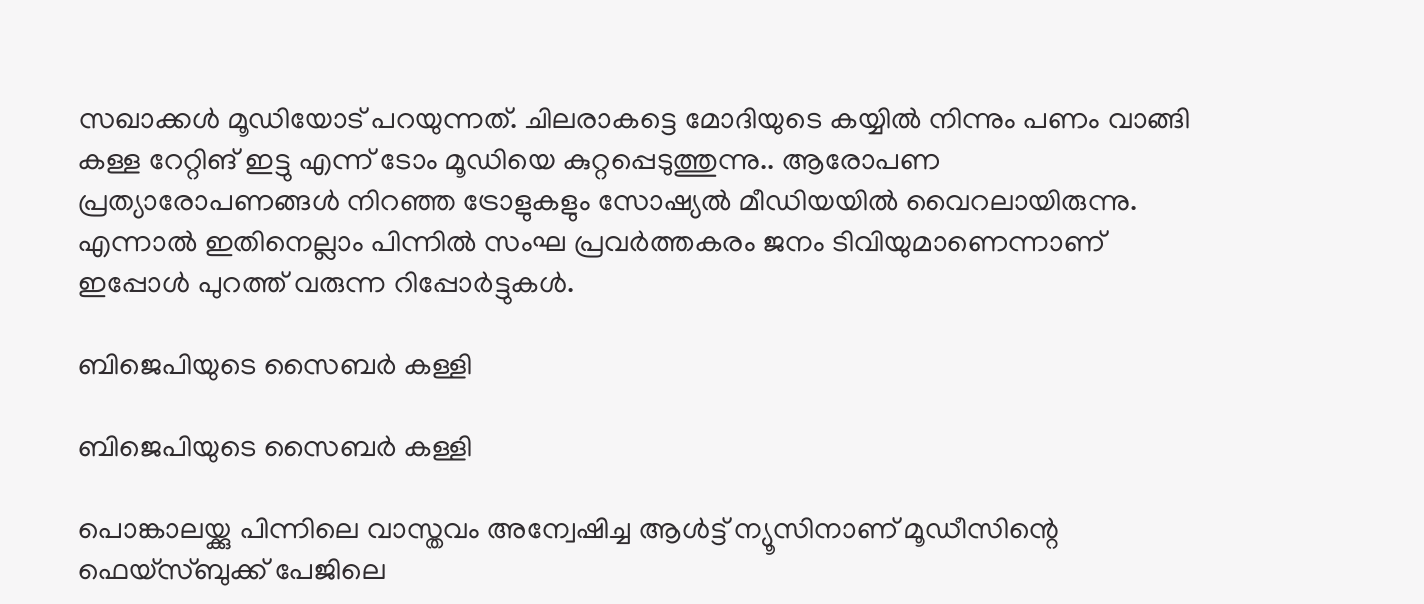സഖാക്കൾ മൂഡിയോട് പറയുന്നത്. ചിലരാകട്ടെ മോദിയുടെ കയ്യിൽ നിന്നും പണം വാങ്ങി കള്ള റേറ്റിങ് ഇട്ടു എന്ന് ടോം മൂഡിയെ കുറ്റപ്പെടുത്തുന്നു.. ആരോപണ പ്രത്യാരോപണങ്ങൾ നിറഞ്ഞ ട്രോളുകളും സോഷ്യൽ മീഡിയയിൽ വൈറലായിരുന്നു. എന്നാൽ ഇതിനെല്ലാം പിന്നിൽ സംഘ പ്രവർത്തകരം ജനം ടിവിയുമാണെന്നാണ് ഇപ്പോൾ പുറത്ത് വരുന്ന റിപ്പോർട്ടുകൾ.

ബിജെപിയുടെ സൈബർ കള്ളി

ബിജെപിയുടെ സൈബർ കള്ളി

പൊങ്കാലയ്ക്കു പിന്നിലെ വാസ്തവം അന്വേഷിച്ച ആള്‍ട്ട് ന്യൂസിനാണ് മൂഡീസിന്റെ ഫെയ്‌സ്ബുക്ക് പേജിലെ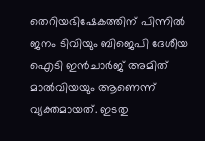തെറിയഭിഷേകത്തിന് പിന്നില്‍ ജനം ടിവിയും ബിജെപി ദേശീയ ഐടി ഇന്‍ചാര്‍ജ് അമിത് മാല്‍വിയയും ആണെന്ന് വ്യക്തമായത്. ഇടതു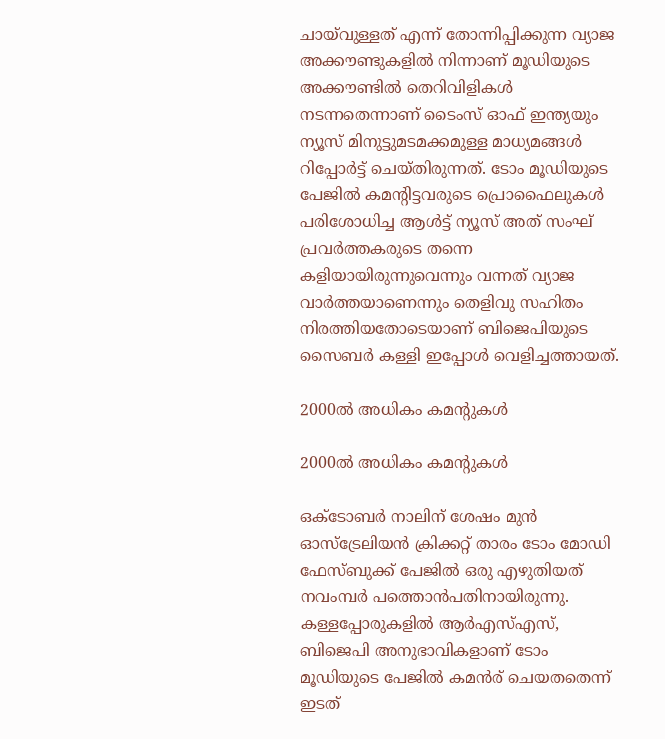ചായ്‌വുള്ളത് എന്ന് തോന്നിപ്പിക്കുന്ന വ്യാജ അക്കൗണ്ടുകളില്‍ നിന്നാണ് മൂഡിയുടെ അക്കൗണ്ടില്‍ തെറിവിളികള്‍ നടന്നതെന്നാണ് ടൈംസ് ഓഫ് ഇന്ത്യയും ന്യൂസ് മിനുട്ടുമടമക്കമുള്ള മാധ്യമങ്ങള്‍ റിപ്പോര്‍ട്ട് ചെയ്തിരുന്നത്. ടോം മൂഡിയുടെ പേജില്‍ കമന്റിട്ടവരുടെ പ്രൊഫൈലുകള്‍ പരിശോധിച്ച ആള്‍ട്ട് ന്യൂസ് അത് സംഘ് പ്രവര്‍ത്തകരുടെ തന്നെ കളിയായിരുന്നുവെന്നും വന്നത് വ്യാജ വാര്‍ത്തയാണെന്നും തെളിവു സഹിതം നിരത്തിയതോടെയാണ് ബിജെപിയുടെ സൈബര്‍ കള്ളി ഇപ്പോൾ വെളിച്ചത്തായത്.

2000ൽ അധികം കമന്റുകൾ

2000ൽ അധികം കമന്റുകൾ

ഒക്ടോബർ നാലിന് ശേഷം മുൻ ഓസ്ട്രേലിയൻ ക്രിക്കറ്റ് താരം ടോം മോഡി ഫേസ്ബുക്ക് പേജിൽ ഒരു എഴുതിയത് നവംമ്പർ പത്തൊൻപതിനായിരുന്നു. കള്ളപ്പോരുകളിൽ ആർഎസ്എസ്, ബിജെപി അനുഭാവികളാണ് ടോം മൂഡിയുടെ പേജിൽ കമൻര് ചെയതതെന്ന് ഇടത്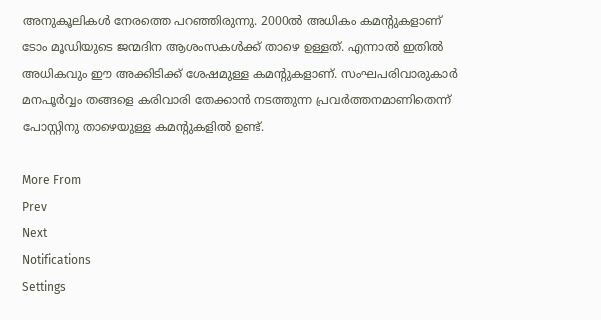അനുകൂലികൾ നേരത്തെ പറ‍ഞ്ഞിരുന്നു. 2000ൽ അധികം കമന്റുകളാണ് ടോം മൂ‍ഡിയുടെ ജന്മദിന ആശംസകൾക്ക് താഴെ ഉള്ളത്. എന്നാൽ ഇതിൽ അധികവും ഈ അക്കിടിക്ക് ശേഷമുള്ള കമന്റുകളാണ്. സംഘപരിവാരുകാർ മനപൂർവ്വം തങ്ങളെ കരിവാരി തേക്കാൻ നടത്തുന്ന പ്രവർത്തനമാണിതെന്ന് പോസ്റ്റിനു താഴെയുള്ള കമന്റുകളിൽ ഉണ്ട്.

More From
Prev
Next
Notifications
Settings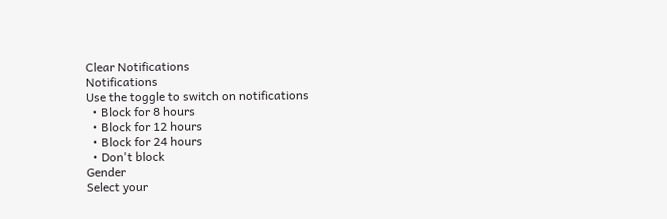Clear Notifications
Notifications
Use the toggle to switch on notifications
  • Block for 8 hours
  • Block for 12 hours
  • Block for 24 hours
  • Don't block
Gender
Select your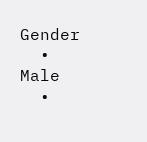Gender
  • Male
  •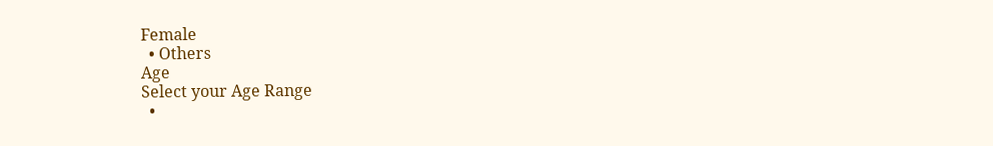Female
  • Others
Age
Select your Age Range
  •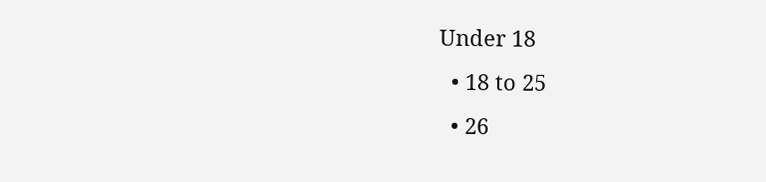Under 18
  • 18 to 25
  • 26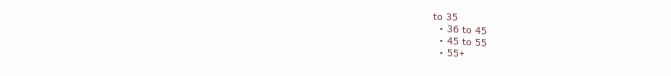to 35
  • 36 to 45
  • 45 to 55
  • 55+